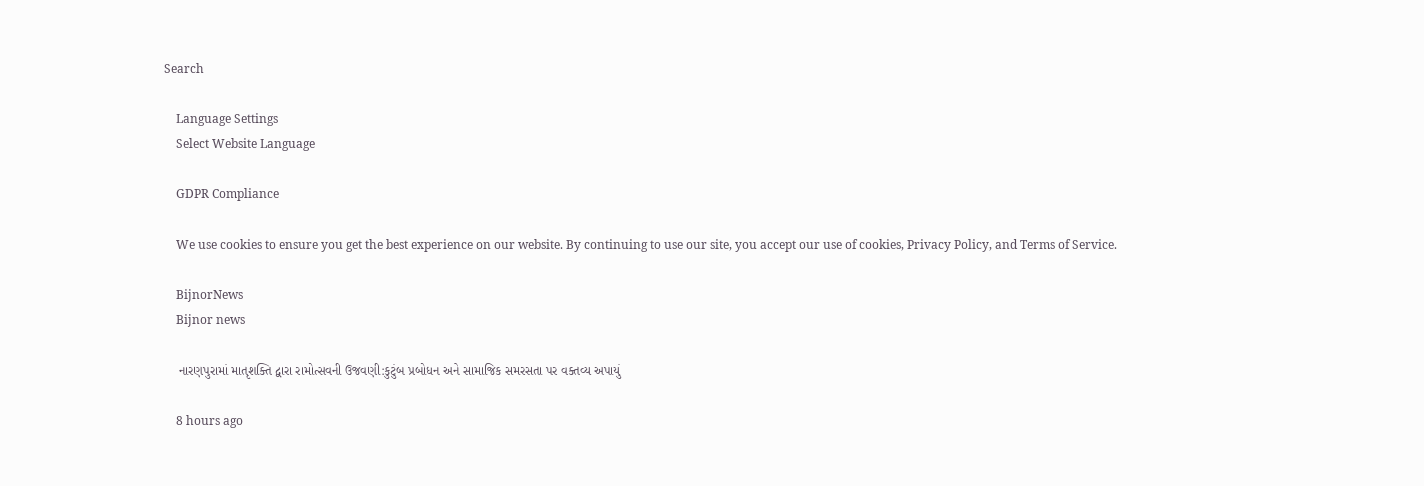Search

    Language Settings
    Select Website Language

    GDPR Compliance

    We use cookies to ensure you get the best experience on our website. By continuing to use our site, you accept our use of cookies, Privacy Policy, and Terms of Service.

    BijnorNews
    Bijnor news

    નારણપુરામાં માતૃશક્તિ દ્વારા રામોત્સવની ઉજવણી:કુટુંબ પ્રબોધન અને સામાજિક સમરસતા પર વક્તવ્ય અપાયું

    8 hours ago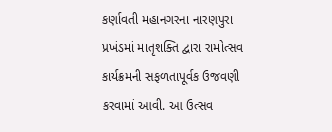કર્ણાવતી મહાનગરના નારણપુરા પ્રખંડમાં માતૃશક્તિ દ્વારા રામોત્સવ કાર્યક્રમની સફળતાપૂર્વક ઉજવણી કરવામાં આવી. આ ઉત્સવ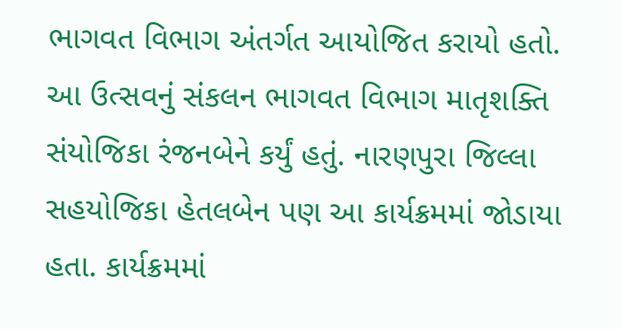ભાગવત વિભાગ અંતર્ગત આયોજિત કરાયો હતો. આ ઉત્સવનું સંકલન ભાગવત વિભાગ માતૃશક્તિ સંયોજિકા રંજનબેને કર્યું હતું. નારણપુરા જિલ્લા સહયોજિકા હેતલબેન પણ આ કાર્યક્રમમાં જોડાયા હતા. કાર્યક્રમમાં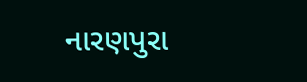નારણપુરા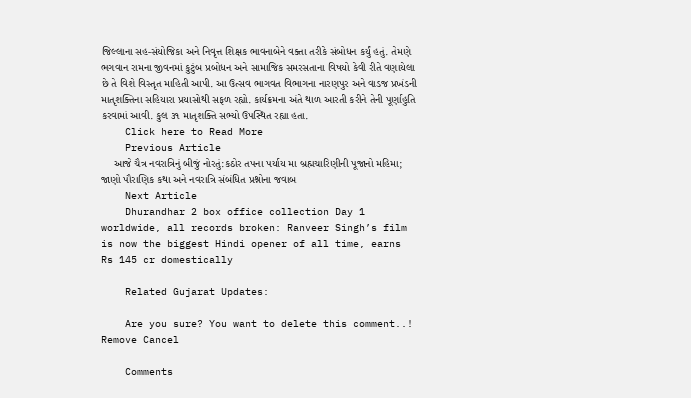જિલ્લાના સહ-સંયોજિકા અને નિવૃત્ત શિક્ષક ભાવનાબેને વક્તા તરીકે સંબોધન કર્યું હતું. તેમણે ભગવાન રામના જીવનમાં કુટુંબ પ્રબોધન અને સામાજિક સમરસતાના વિષયો કેવી રીતે વણાયેલા છે તે વિશે વિસ્તૃત માહિતી આપી. આ ઉત્સવ ભાગવત વિભાગના નારણપુર અને વાડજ પ્રખંડની માતૃશક્તિના સહિયારા પ્રયાસોથી સફળ રહ્યો. કાર્યક્રમના અંતે થાળ આરતી કરીને તેની પૂર્ણાહુતિ કરવામાં આવી. કુલ ૩૧ માતૃશક્તિ સભ્યો ઉપસ્થિત રહ્યા હતા.
    Click here to Read More
    Previous Article
    આજે ચૈત્ર નવરાત્રિનું બીજું નોરતું:કઠોર તપના પર્યાય મા બ્રહ્મચારિણીની પૂજાનો મહિમા; જાણો પૌરાણિક કથા અને નવરાત્રિ સંબંધિત પ્રશ્નોના જવાબ
    Next Article
    Dhurandhar 2 box office collection Day 1 worldwide, all records broken: Ranveer Singh’s film is now the biggest Hindi opener of all time, earns Rs 145 cr domestically

    Related Gujarat Updates:

    Are you sure? You want to delete this comment..! Remove Cancel

    Comments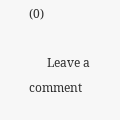(0)

      Leave a comment